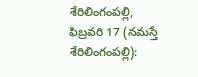శేరిలింగంపల్లి, ఫిబ్రవరి 17 (నమస్తే శేరిలింగంపల్లి):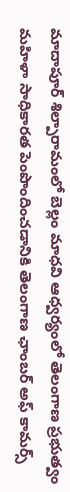మాదాపూర్ శిల్పారామంలో బెల్లం మాధవి ఆధ్వర్యంలో తెలంగాణ ప్రభుత్వం మహిళా సాధికారత పెంపొందించడానికి తెలంగాణ ఛాంబర్ అఫ్ కామర్స్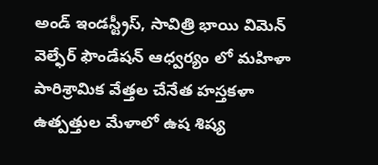అండ్ ఇండస్ట్రీస్, సావిత్రి భాయి విమెన్ వెల్ఫేర్ ఫౌండేషన్ ఆధ్వర్యం లో మహిళా పారిశ్రామిక వేత్తల చేనేత హస్తకళా ఉత్పత్తుల మేళాలో ఉష శిష్య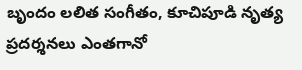బృందం లలిత సంగీతం, కూచిపూడి నృత్య ప్రదర్శనలు ఎంతగానో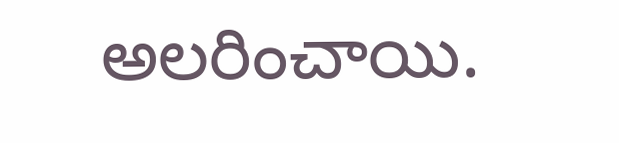అలరించాయి.